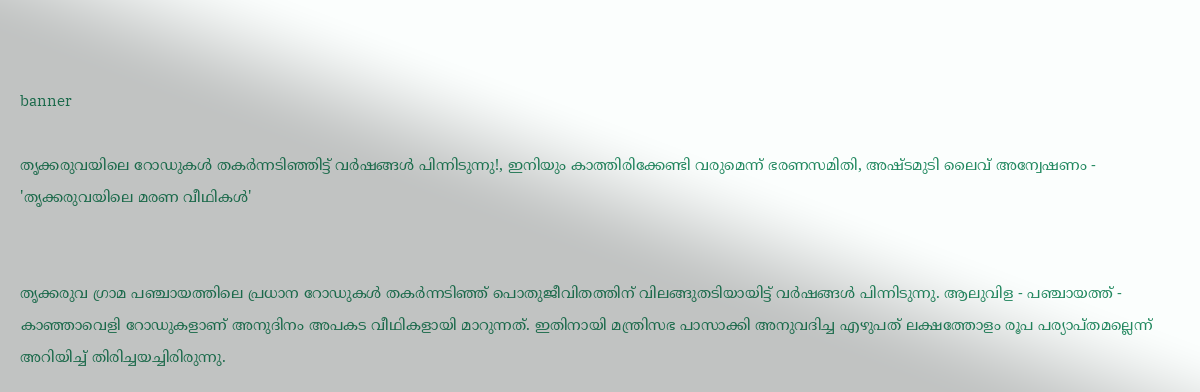banner

തൃക്കരുവയിലെ റോഡുകൾ തകർന്നടിഞ്ഞിട്ട് വർഷങ്ങൾ പിന്നിടുന്നു!, ഇനിയും കാത്തിരിക്കേണ്ടി വരുമെന്ന് ഭരണസമിതി, അഷ്ടമുടി ലൈവ് അന്വേഷണം - 'തൃക്കരുവയിലെ മരണ വീഥികൾ'


തൃക്കരുവ ഗ്രാമ പഞ്ചായത്തിലെ പ്രധാന റോഡുകൾ തകർന്നടിഞ്ഞ് പൊതുജീവിതത്തിന് വിലങ്ങുതടിയായിട്ട് വർഷങ്ങൾ പിന്നിടുന്നു. ആലുവിള - പഞ്ചായത്ത് - കാഞ്ഞാവെളി റോഡുകളാണ് അനുദിനം അപകട വീഥികളായി മാറുന്നത്. ഇതിനായി മന്ത്രിസഭ പാസാക്കി അനുവദിച്ച എഴുപത് ലക്ഷത്തോളം രൂപ പര്യാപ്തമല്ലെന്ന് അറിയിച്ച് തിരിച്ചയച്ചിരിരുന്നു.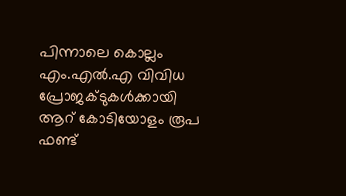പിന്നാലെ കൊല്ലം എം.എൽ.എ വിവിധ പ്രോജക്ടുകൾക്കായി ആറ് കോടിയോളം രൂപ ഫണ്ട്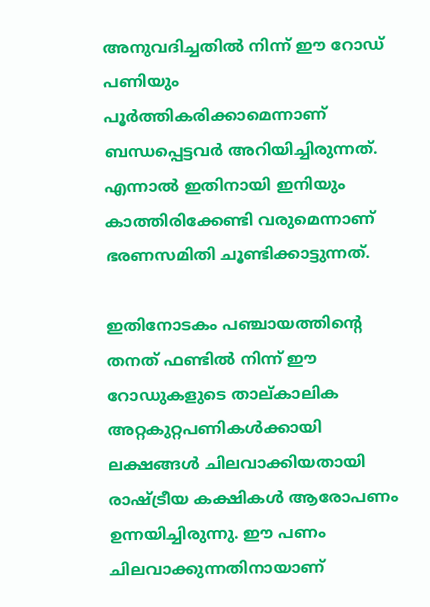അനുവദിച്ചതിൽ നിന്ന് ഈ റോഡ് പണിയും പൂർത്തികരിക്കാമെന്നാണ് ബന്ധപ്പെട്ടവർ അറിയിച്ചിരുന്നത്. എന്നാൽ ഇതിനായി ഇനിയും കാത്തിരിക്കേണ്ടി വരുമെന്നാണ് ഭരണസമിതി ചൂണ്ടിക്കാട്ടുന്നത്.

ഇതിനോടകം പഞ്ചായത്തിൻ്റെ തനത് ഫണ്ടിൽ നിന്ന് ഈ റോഡുകളുടെ താല്കാലിക അറ്റകുറ്റപണികൾക്കായി ലക്ഷങ്ങൾ ചിലവാക്കിയതായി രാഷ്ട്രീയ കക്ഷികൾ ആരോപണം ഉന്നയിച്ചിരുന്നു. ഈ പണം ചിലവാക്കുന്നതിനായാണ്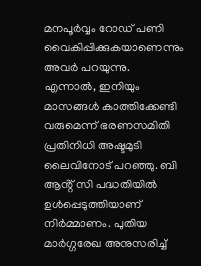മനപൂർവ്വം റോഡ് പണി വൈകിപ്പിക്കുകയാണെന്നും അവർ പറയുന്നു. എന്നാൽ, ഇനിയും മാസങ്ങൾ കാത്തിക്കേണ്ടി വരുമെന്ന് ഭരണസമിതി പ്രതിനിധി അഷ്ടമുടി ലൈവിനോട് പറഞ്ഞു. ബി ആൻ്റ് സി പദ്ധതിയിൽ ഉൾപ്പെടുത്തിയാണ് നിർമ്മാണം. പുതിയ മാർഗ്ഗരേഖ അനുസരിച്ച്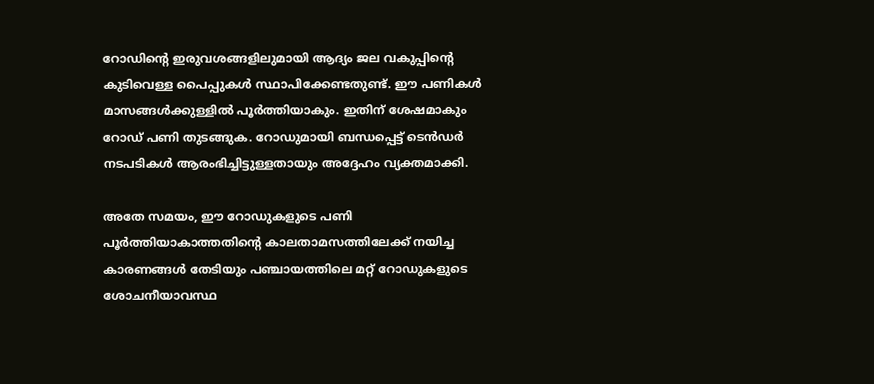റോഡിൻ്റെ ഇരുവശങ്ങളിലുമായി ആദ്യം ജല വകുപ്പിൻ്റെ കുടിവെള്ള പൈപ്പുകൾ സ്ഥാപിക്കേണ്ടതുണ്ട്. ഈ പണികൾ മാസങ്ങൾക്കുള്ളിൽ പൂർത്തിയാകും. ഇതിന് ശേഷമാകും റോഡ് പണി തുടങ്ങുക. റോഡുമായി ബന്ധപ്പെട്ട് ടെൻഡർ നടപടികൾ ആരംഭിച്ചിട്ടുള്ളതായും അദ്ദേഹം വ്യക്തമാക്കി.

അതേ സമയം, ഈ റോഡുകളുടെ പണി പൂർത്തിയാകാത്തതിൻ്റെ കാലതാമസത്തിലേക്ക് നയിച്ച കാരണങ്ങൾ തേടിയും പഞ്ചായത്തിലെ മറ്റ് റോഡുകളുടെ ശോചനീയാവസ്ഥ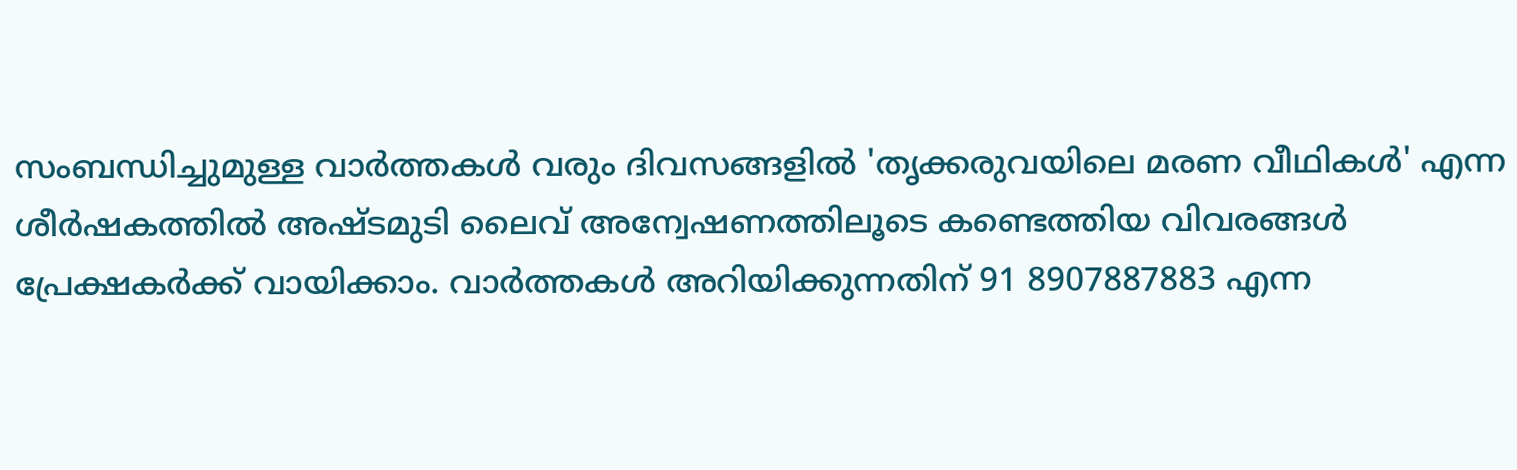സംബന്ധിച്ചുമുള്ള വാർത്തകൾ വരും ദിവസങ്ങളിൽ 'തൃക്കരുവയിലെ മരണ വീഥികൾ' എന്ന ശീർഷകത്തിൽ അഷ്ടമുടി ലൈവ് അന്വേഷണത്തിലൂടെ കണ്ടെത്തിയ വിവരങ്ങൾ പ്രേക്ഷകർക്ക് വായിക്കാം. വാർത്തകൾ അറിയിക്കുന്നതിന് 91 8907887883 എന്ന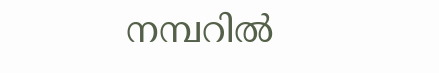നമ്പറിൽ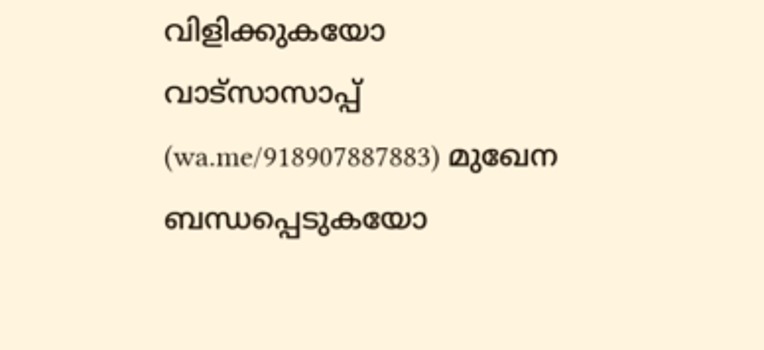വിളിക്കുകയോ വാട്സാസാപ്പ് (wa.me/918907887883) മുഖേന ബന്ധപ്പെടുകയോ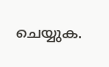ചെയ്യുക.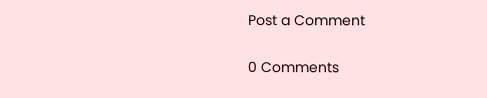Post a Comment

0 Comments